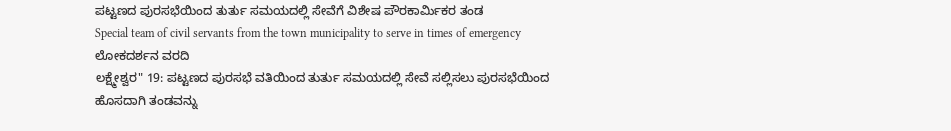ಪಟ್ಟಣದ ಪುರಸಭೆಯಿಂದ ತುರ್ತು ಸಮಯದಲ್ಲಿ ಸೇವೆಗೆ ವಿಶೇಷ ಪೌರಕಾರ್ಮಿಕರ ತಂಡ
Special team of civil servants from the town municipality to serve in times of emergency
ಲೋಕದರ್ಶನ ವರದಿ
ಲಕ್ಷ್ಮೇಶ್ವರ" 19: ಪಟ್ಟಣದ ಪುರಸಭೆ ವತಿಯಿಂದ ತುರ್ತು ಸಮಯದಲ್ಲಿ ಸೇವೆ ಸಲ್ಲಿಸಲು ಪುರಸಭೆಯಿಂದ ಹೊಸದಾಗಿ ತಂಡವನ್ನು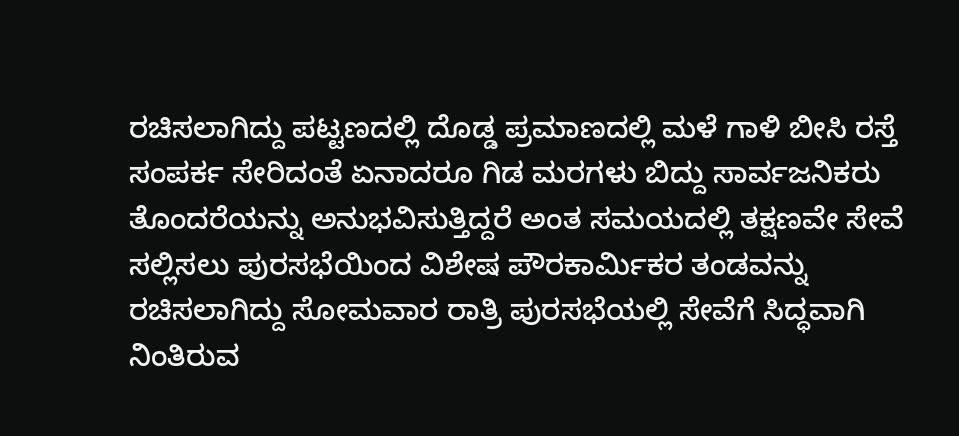ರಚಿಸಲಾಗಿದ್ದು ಪಟ್ಟಣದಲ್ಲಿ ದೊಡ್ಡ ಪ್ರಮಾಣದಲ್ಲಿ ಮಳೆ ಗಾಳಿ ಬೀಸಿ ರಸ್ತೆ ಸಂಪರ್ಕ ಸೇರಿದಂತೆ ಏನಾದರೂ ಗಿಡ ಮರಗಳು ಬಿದ್ದು ಸಾರ್ವಜನಿಕರು ತೊಂದರೆಯನ್ನು ಅನುಭವಿಸುತ್ತಿದ್ದರೆ ಅಂತ ಸಮಯದಲ್ಲಿ ತಕ್ಷಣವೇ ಸೇವೆ ಸಲ್ಲಿಸಲು ಪುರಸಭೆಯಿಂದ ವಿಶೇಷ ಪೌರಕಾರ್ಮಿಕರ ತಂಡವನ್ನು ರಚಿಸಲಾಗಿದ್ದು ಸೋಮವಾರ ರಾತ್ರಿ ಪುರಸಭೆಯಲ್ಲಿ ಸೇವೆಗೆ ಸಿದ್ಧವಾಗಿ ನಿಂತಿರುವ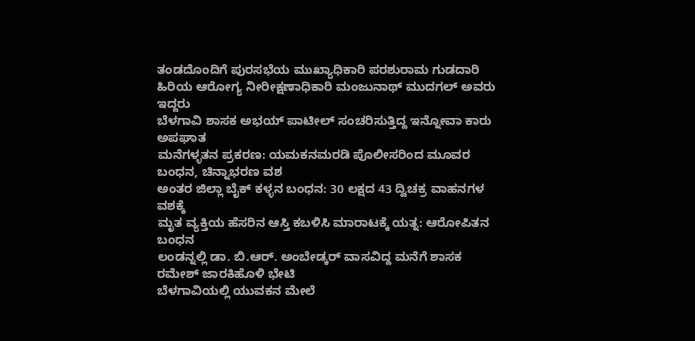ತಂಡದೊಂದಿಗೆ ಪುರಸಭೆಯ ಮುಖ್ಯಾಧಿಕಾರಿ ಪರಶುರಾಮ ಗುಡದಾರಿ ಹಿರಿಯ ಆರೋಗ್ಯ ನೀರೀಕ್ಷಣಾಧಿಕಾರಿ ಮಂಜುನಾಥ್ ಮುದಗಲ್ ಅವರು ಇದ್ದರು
ಬೆಳಗಾವಿ ಶಾಸಕ ಅಭಯ್ ಪಾಟೀಲ್ ಸಂಚರಿಸುತ್ತಿದ್ದ ಇನ್ನೋವಾ ಕಾರು ಅಪಘಾತ
ಮನೆಗಳ್ಳತನ ಪ್ರಕರಣ: ಯಮಕನಮರಡಿ ಪೊಲೀಸರಿಂದ ಮೂವರ ಬಂಧನ, ಚಿನ್ನಾಭರಣ ವಶ
ಅಂತರ ಜಿಲ್ಲಾ ಬೈಕ್ ಕಳ್ಳನ ಬಂಧನ: 30 ಲಕ್ಷದ 43 ದ್ವಿಚಕ್ರ ವಾಹನಗಳ ವಶಕ್ಕೆ
ಮೃತ ವ್ಯಕ್ತಿಯ ಹೆಸರಿನ ಆಸ್ತಿ ಕಬಳಿಸಿ ಮಾರಾಟಕ್ಕೆ ಯತ್ನ: ಆರೋಪಿತನ ಬಂಧನ
ಲಂಡನ್ನಲ್ಲಿ ಡಾ. ಬಿ.ಆರ್. ಅಂಬೇಡ್ಕರ್ ವಾಸವಿದ್ದ ಮನೆಗೆ ಶಾಸಕ ರಮೇಶ್ ಜಾರಕಿಹೊಳಿ ಭೇಟಿ
ಬೆಳಗಾವಿಯಲ್ಲಿ ಯುವಕನ ಮೇಲೆ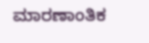ಮಾರಣಾಂತಿಕ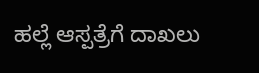ಹಲ್ಲೆ ಆಸ್ಪತ್ರೆಗೆ ದಾಖಲು